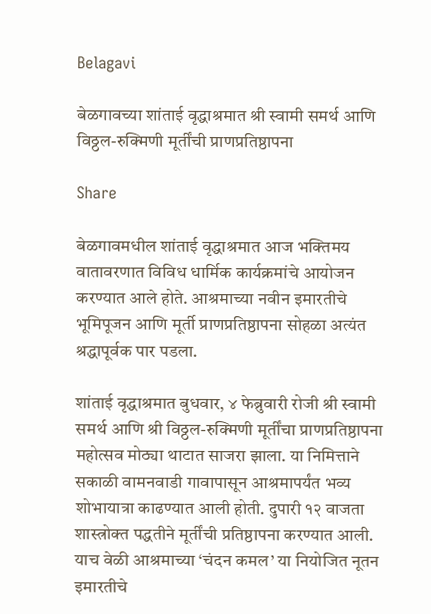Belagavi

बेळगावच्या शांताई वृद्धाश्रमात श्री स्वामी समर्थ आणि विठ्ठल-रुक्मिणी मूर्तींची प्राणप्रतिष्ठापना

Share

बेळगावमधील शांताई वृद्धाश्रमात आज भक्तिमय वातावरणात विविध धार्मिक कार्यक्रमांचे आयोजन करण्यात आले होते. आश्रमाच्या नवीन इमारतीचे भूमिपूजन आणि मूर्ती प्राणप्रतिष्ठापना सोहळा अत्यंत श्रद्धापूर्वक पार पडला.

शांताई वृद्धाश्रमात बुधवार, ४ फेब्रुवारी रोजी श्री स्वामी समर्थ आणि श्री विठ्ठल-रुक्मिणी मूर्तींचा प्राणप्रतिष्ठापना महोत्सव मोठ्या थाटात साजरा झाला. या निमित्ताने सकाळी वामनवाडी गावापासून आश्रमापर्यंत भव्य शोभायात्रा काढण्यात आली होती. दुपारी १२ वाजता शास्त्रोक्त पद्धतीने मूर्तींची प्रतिष्ठापना करण्यात आली. याच वेळी आश्रमाच्या ‘चंदन कमल’ या नियोजित नूतन इमारतीचे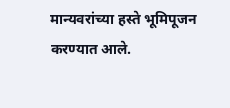मान्यवरांच्या हस्ते भूमिपूजन करण्यात आले.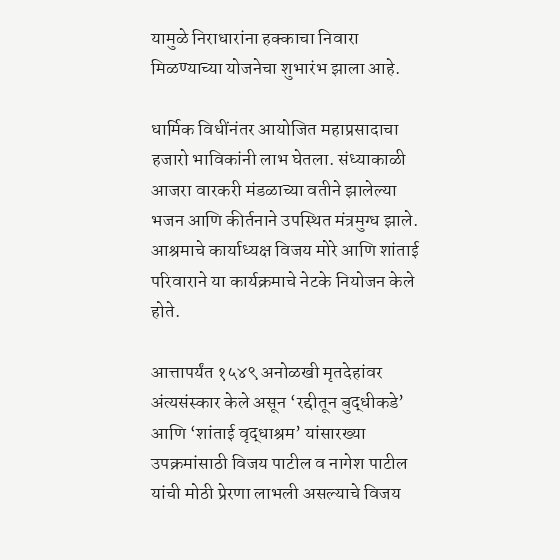यामुळे निराधारांना हक्काचा निवारा मिळण्याच्या योजनेचा शुभारंभ झाला आहे.

धार्मिक विधींनंतर आयोजित महाप्रसादाचा हजारो भाविकांनी लाभ घेतला. संध्याकाळी आजरा वारकरी मंडळाच्या वतीने झालेल्या भजन आणि कीर्तनाने उपस्थित मंत्रमुग्ध झाले. आश्रमाचे कार्याध्यक्ष विजय मोरे आणि शांताई परिवाराने या कार्यक्रमाचे नेटके नियोजन केले होते.

आत्तापर्यंत १५४९ अनोळखी मृतदेहांवर अंत्यसंस्कार केले असून ‘रद्दीतून बुद्धीकडे’ आणि ‘शांताई वृद्धाश्रम’ यांसारख्या उपक्रमांसाठी विजय पाटील व नागेश पाटील यांची मोठी प्रेरणा लाभली असल्याचे विजय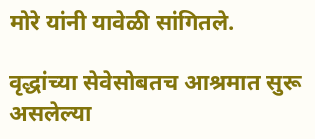मोरे यांनी यावेळी सांगितले.

वृद्धांच्या सेवेसोबतच आश्रमात सुरू असलेल्या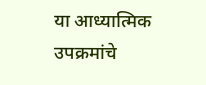या आध्यात्मिक उपक्रमांचे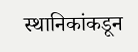स्थानिकांकडून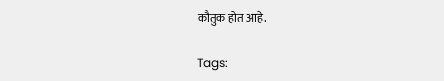कौतुक होत आहे.

Tags: